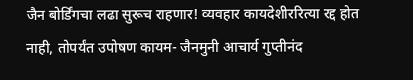जैन बोर्डिंगचा लढा सुरूच राहणार! व्यवहार कायदेशीररित्या रद्द होत नाही, तोपर्यंत उपोषण कायम- जैनमुनी आचार्य गुप्तीनंद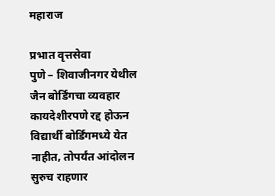महाराज

प्रभात वृत्तसेवा
पुणे – शिवाजीनगर येथील जैन बोर्डिंगचा व्यवहार कायदेशीरपणे रद्द होऊन विद्यार्थी बोर्डिंगमध्ये येत नाहीत, तोपर्यंत आंदोलन सुरुच राहणार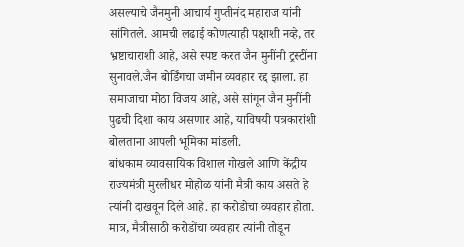असल्याचे जैनमुनी आचार्य गुप्तीनंद महाराज यांनी सांगितले. आमची लढाई कोणत्याही पक्षाशी नव्हे, तर भ्रष्टाचाराशी आहे, असे स्पष्ट करत जैन मुनींनी ट्रस्टींना सुनावले.जैन बोर्डिंगचा जमीन व्यवहार रद्द झाला. हा समाजाचा मोठा विजय आहे, असे सांगून जैन मुनींनी पुढची दिशा काय असणार आहे, याविषयी पत्रकारांशी बोलताना आपली भूमिका मांडली.
बांधकाम व्यावसायिक विशाल गोखले आणि केंद्रीय राज्यमंत्री मुरलीधर मोहोळ यांनी मैत्री काय असते हे त्यांनी दाखवून दिले आहे. हा करोडोचा व्यवहार होता. मात्र, मैत्रीसाठी करोडोंचा व्यवहार त्यांनी तोडून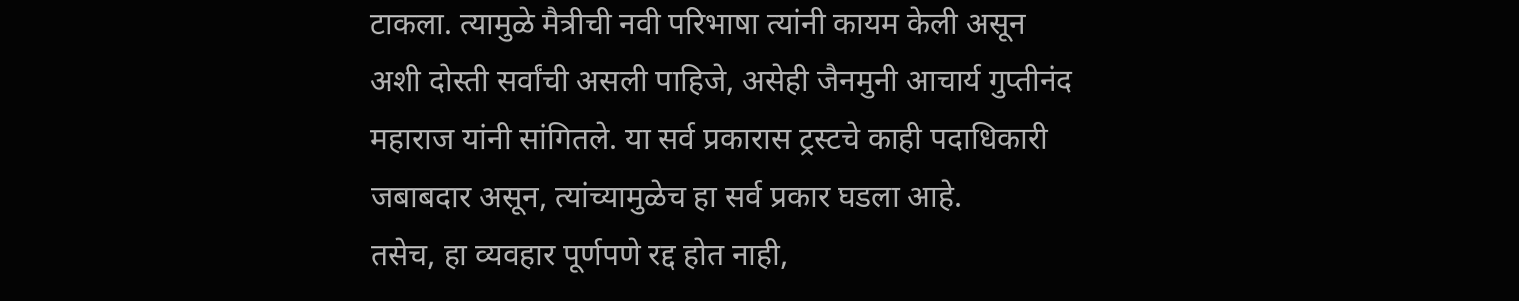टाकला. त्यामुळे मैत्रीची नवी परिभाषा त्यांनी कायम केली असून अशी दोस्ती सर्वांची असली पाहिजे, असेही जैनमुनी आचार्य गुप्तीनंद महाराज यांनी सांगितले. या सर्व प्रकारास ट्रस्टचे काही पदाधिकारी जबाबदार असून, त्यांच्यामुळेच हा सर्व प्रकार घडला आहे.
तसेच, हा व्यवहार पूर्णपणे रद्द होत नाही,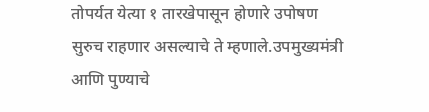तोपर्यत येत्या १ तारखेपासून होणारे उपोषण सुरुच राहणार असल्याचे ते म्हणाले.उपमुख्यमंत्री आणि पुण्याचे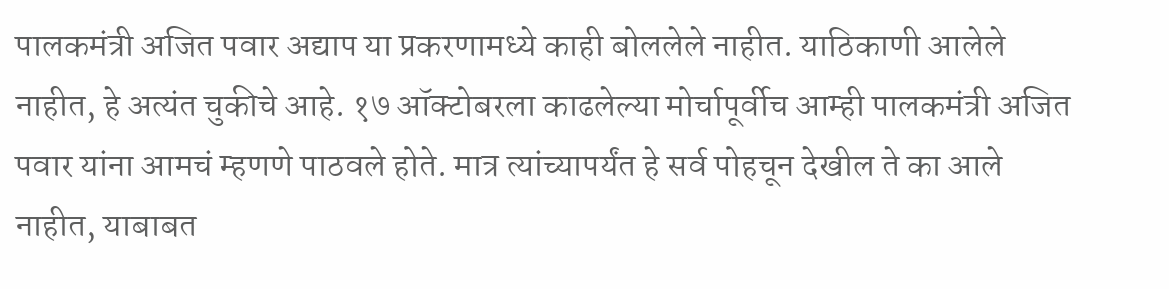पालकमंत्री अजित पवार अद्याप या प्रकरणामध्ये काही बोललेले नाहीत. याठिकाणी आलेले नाहीत, हे अत्यंत चुकीचे आहे. १७ ऑक्टोबरला काढलेल्या मोर्चापूर्वीच आम्ही पालकमंत्री अजित पवार यांना आमचं म्हणणे पाठवले होते. मात्र त्यांच्यापर्यंत हे सर्व पोहचून देखील ते का आले नाहीत, याबाबत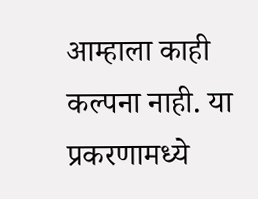आम्हाला काही कल्पना नाही. या प्रकरणामध्ये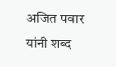अजित पवार यांनी शब्द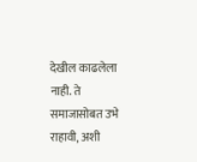देखील काढलेला नाही. ते समाजासोबत उभे राहावी, अशी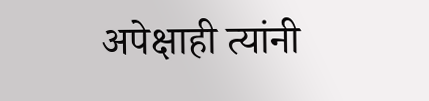अपेक्षाही त्यांनी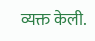व्यक्त केली.